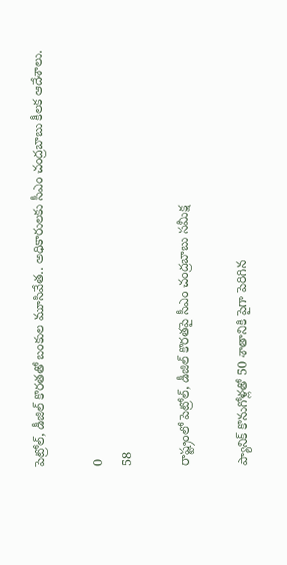పెట్రోల్, డీజిల్ కొరతతో బంకుల మూసివేత.. అధికారులకు సీఎం చంద్ర‌బాబు కీలక ఆదేశాలు.

0
58

రాష్ట్రంలో పెట్రోల్, డీజిల్ కొరతపై సీఎం చంద్రబాబు సమీక్ష

ప్యానిక్ కొనుగోళ్లతో 50 శాతానికి పైగా పెరిగిన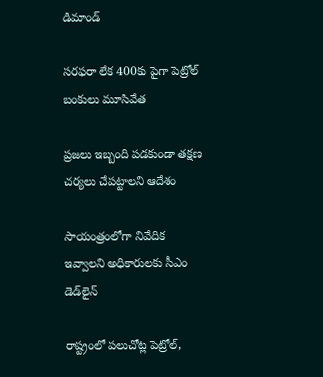డిమాండ్

సరఫరా లేక 400కు పైగా పెట్రోల్ బంకులు మూసివేత

ప్రజలు ఇబ్బంది పడకుండా తక్షణ చర్యలు చేపట్టాలని ఆదేశం

సాయంత్రంలోగా నివేదిక ఇవ్వాలని అధికారులకు సీఎం డెడ్‌లైన్

రాష్ట్రంలో పలుచోట్ల పెట్రోల్,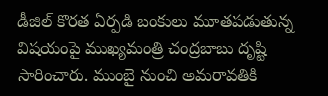డీజిల్ కొరత ఏర్పడి బంకులు మూతపడుతున్న విషయంపై ముఖ్యమంత్రి చంద్రబాబు దృష్టి సారించారు. ముంబై నుంచి అమరావతికి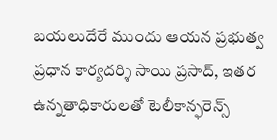బయలుదేరే ముందు ఆయన ప్రభుత్వ ప్రధాన కార్యదర్శి సాయి ప్రసాద్, ఇతర ఉన్నతాధికారులతో టెలీకాన్ఫరెన్స్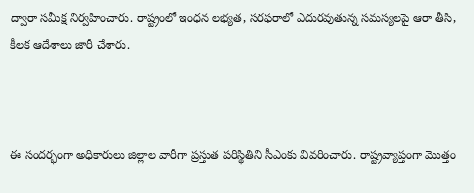ద్వారా సమీక్ష నిర్వహించారు. రాష్ట్రంలో ఇంధన లభ్యత, సరఫరాలో ఎదురవుతున్న సమస్యలపై ఆరా తీసి, కీలక ఆదేశాలు జారీ చేశారు.



ఈ సందర్భంగా అధికారులు జిల్లాల వారీగా ప్రస్తుత పరిస్థితిని సీఎంకు వివరించారు. రాష్ట్రవ్యాప్తంగా మొత్తం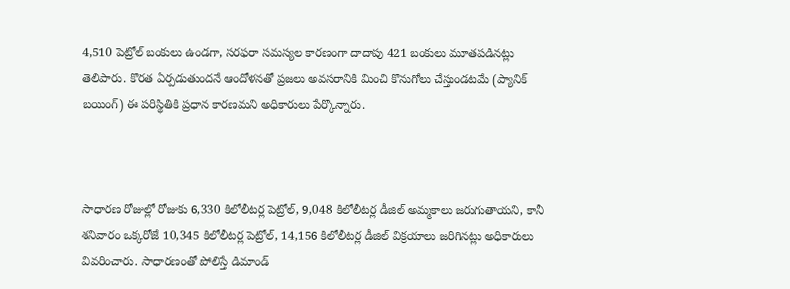4,510 పెట్రోల్ బంకులు ఉండగా, సరఫరా సమస్యల కారణంగా దాదాపు 421 బంకులు మూతపడినట్లు తెలిపారు. కొరత ఏర్పడుతుందనే ఆందోళనతో ప్రజలు అవసరానికి మించి కొనుగోలు చేస్తుండటమే (ప్యానిక్ బయింగ్) ఈ పరిస్థితికి ప్రధాన కారణమని అధికారులు పేర్కొన్నారు.



సాధారణ రోజుల్లో రోజుకు 6,330 కిలోలీటర్ల పెట్రోల్, 9,048 కిలోలీటర్ల డీజిల్ అమ్మకాలు జరుగుతాయని, కానీ శనివారం ఒక్కరోజే 10,345 కిలోలీటర్ల పెట్రోల్, 14,156 కిలోలీటర్ల డీజిల్ విక్రయాలు జరిగినట్లు అధికారులు వివరించారు. సాధారణంతో పోలిస్తే డిమాండ్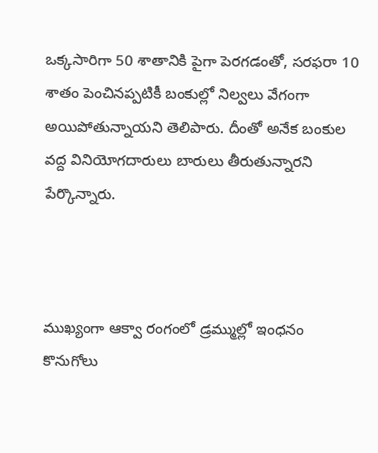ఒక్కసారిగా 50 శాతానికి పైగా పెరగడంతో, సరఫరా 10 శాతం పెంచినప్పటికీ బంకుల్లో నిల్వలు వేగంగా అయిపోతున్నాయని తెలిపారు. దీంతో అనేక బంకుల వద్ద వినియోగదారులు బారులు తీరుతున్నారని పేర్కొన్నారు.



ముఖ్యంగా ఆక్వా రంగంలో డ్రమ్ముల్లో ఇంధనం కొనుగోలు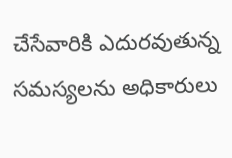చేసేవారికి ఎదురవుతున్న సమస్యలను అధికారులు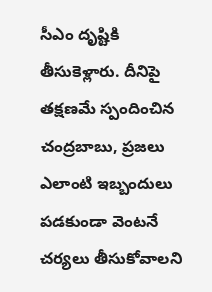సీఎం దృష్టికి తీసుకెళ్లారు. దీనిపై తక్షణమే స్పందించిన చంద్రబాబు, ప్రజలు ఎలాంటి ఇబ్బందులు పడకుండా వెంటనే చర్యలు తీసుకోవాలని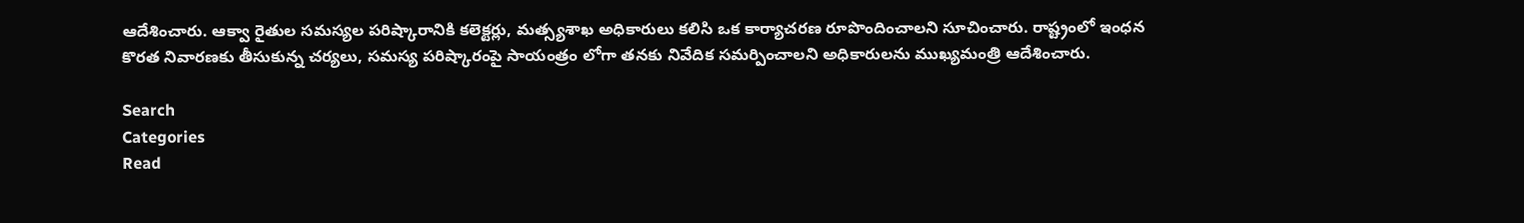ఆదేశించారు. ఆక్వా రైతుల సమస్యల పరిష్కారానికి కలెక్టర్లు, మత్స్యశాఖ అధికారులు కలిసి ఒక కార్యాచరణ రూపొందించాలని సూచించారు. రాష్ట్రంలో ఇంధన కొరత నివారణకు తీసుకున్న చర్యలు, సమస్య పరిష్కారంపై సాయంత్రం లోగా తనకు నివేదిక సమర్పించాలని అధికారులను ముఖ్యమంత్రి ఆదేశించారు.

Search
Categories
Read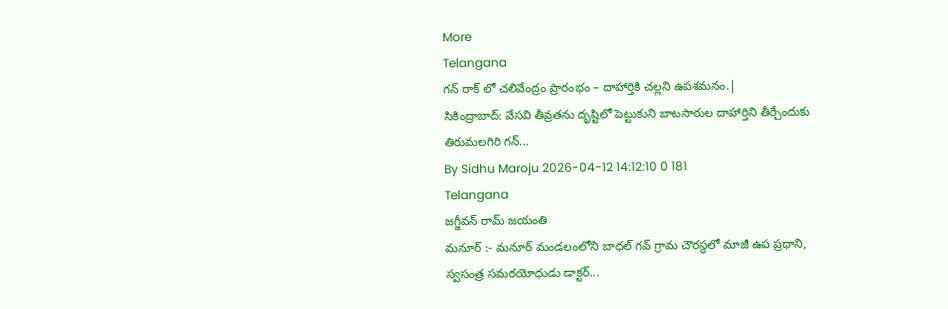More
Telangana
గన్ రాక్ లో చలివేంద్రం ప్రారంభం – దాహార్తికి చల్లని ఉపశమనం.|
సికింద్రాబాద్: వేసవి తీవ్రతను దృష్టిలో పెట్టుకుని బాటసారుల దాహార్తిని తీర్చేందుకు తిరుమలగిరి గన్...
By Sidhu Maroju 2026-04-12 14:12:10 0 181
Telangana
జగ్జీవన్ రామ్ జయంతి
మనూర్ :- మనూర్ మండలంలోని బాధల్ గవ్ గ్రామ చౌరస్థలో మాజీ ఉప ప్రధాని, స్వసంత్ర సమరయోధుడు డాక్టర్...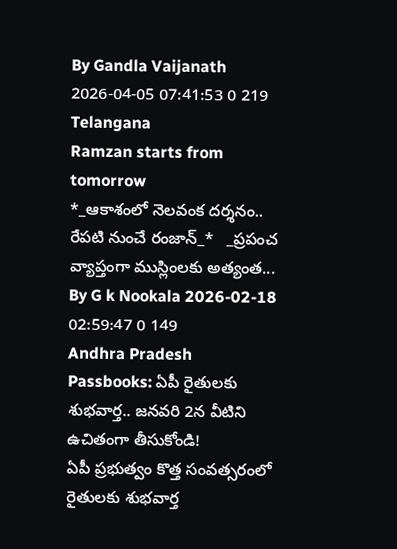By Gandla Vaijanath 2026-04-05 07:41:53 0 219
Telangana
Ramzan starts from tomorrow
*_ఆకాశంలో నెలవంక దర్శనం.. రేపటి నుంచే రంజాన్_*   _ప్రపంచ వ్యాప్తంగా ముస్లింలకు అత్యంత...
By G k Nookala 2026-02-18 02:59:47 0 149
Andhra Pradesh
Passbooks: ఏపీ రైతులకు శుభవార్త.. జనవరి 2న వీటిని ఉచితంగా తీసుకోండి!
ఏపీ ప్రభుత్వం కొత్త సంవత్సరంలో రైతులకు శుభవార్త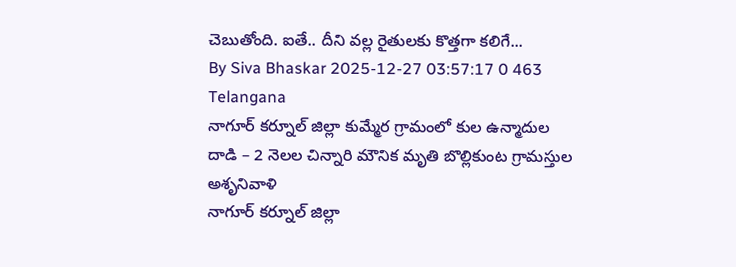చెబుతోంది. ఐతే.. దీని వల్ల రైతులకు కొత్తగా కలిగే...
By Siva Bhaskar 2025-12-27 03:57:17 0 463
Telangana
నాగూర్ కర్నూల్ జిల్లా కుమ్మేర గ్రామంలో కుల ఉన్మాదుల దాడి – 2 నెలల చిన్నారి మౌనిక మృతి బొల్లికుంట గ్రామస్తుల అశృనివాళి
నాగూర్ కర్నూల్ జిల్లా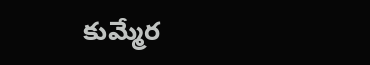కుమ్మేర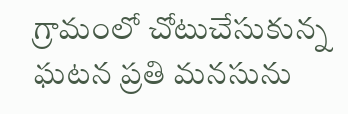గ్రామంలో చోటుచేసుకున్న ఘటన ప్రతి మనసును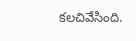కలచివేసింది.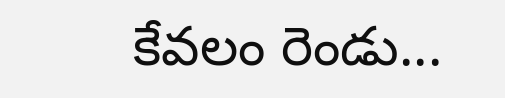కేవలం రెండు...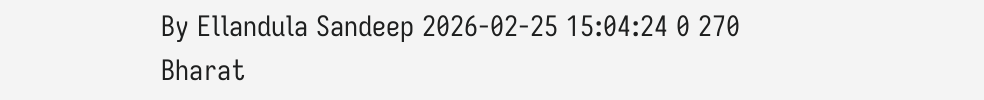By Ellandula Sandeep 2026-02-25 15:04:24 0 270
Bharat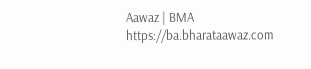Aawaz | BMA https://ba.bharataawaz.com